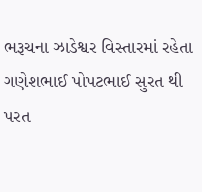ભરૂચના ઝાડેશ્વર વિસ્તારમાં રહેતા ગણેશભાઈ પોપટભાઈ સુરત થી પરત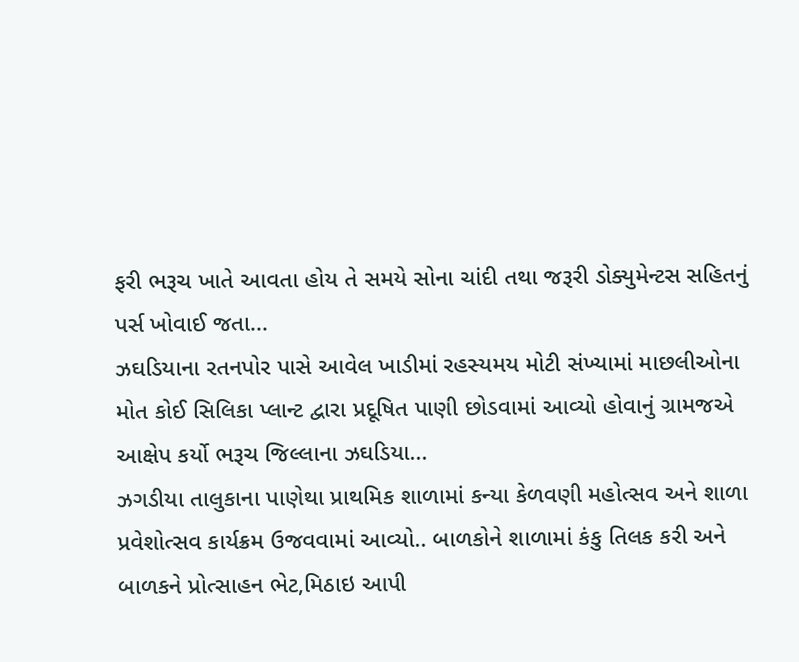ફરી ભરૂચ ખાતે આવતા હોય તે સમયે સોના ચાંદી તથા જરૂરી ડોક્યુમેન્ટસ સહિતનું પર્સ ખોવાઈ જતા...
ઝઘડિયાના રતનપોર પાસે આવેલ ખાડીમાં રહસ્યમય મોટી સંખ્યામાં માછલીઓના મોત કોઈ સિલિકા પ્લાન્ટ દ્વારા પ્રદૂષિત પાણી છોડવામાં આવ્યો હોવાનું ગ્રામજએ આક્ષેપ કર્યો ભરૂચ જિલ્લાના ઝઘડિયા...
ઝગડીયા તાલુકાના પાણેથા પ્રાથમિક શાળામાં કન્યા કેળવણી મહોત્સવ અને શાળા પ્રવેશોત્સવ કાર્યક્રમ ઉજવવામાં આવ્યો.. બાળકોને શાળામાં કંકુ તિલક કરી અને બાળકને પ્રોત્સાહન ભેટ,મિઠાઇ આપી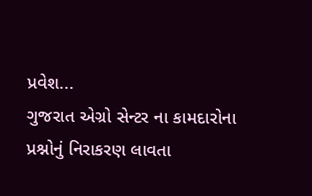પ્રવેશ...
ગુજરાત એગ્રો સેન્ટર ના કામદારોના પ્રશ્નોનું નિરાકરણ લાવતા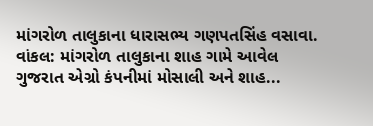માંગરોળ તાલુકાના ધારાસભ્ય ગણપતસિંહ વસાવા. વાંકલ: માંગરોળ તાલુકાના શાહ ગામે આવેલ ગુજરાત એગ્રો કંપનીમાં મોસાલી અને શાહ...